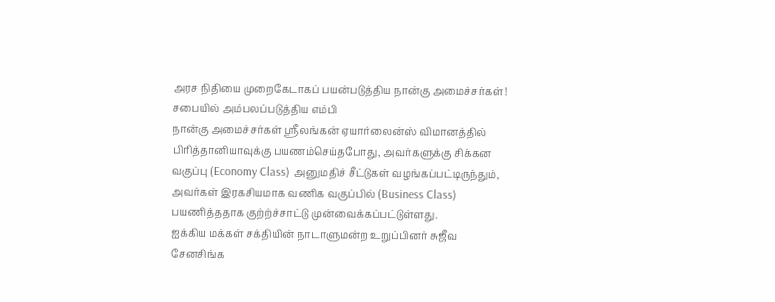அரச நிதியை முறைகேடாகப் பயன்படுத்திய நான்கு அமைச்சர்கள்! சபையில் அம்பலப்படுத்திய எம்பி
நான்கு அமைச்சர்கள் ஸ்ரீலங்கன் ஏயார்லைன்ஸ் விமானத்தில் பிரித்தானியாவுக்கு பயணம்செய்தபோது, அவர்களுக்கு சிக்கன வகுப்பு (Economy Class) அனுமதிச் சீட்டுகள் வழங்கப்பட்டிருந்தும், அவர்கள் இரகசியமாக வணிக வகுப்பில் (Business Class) பயணித்ததாக குற்ற்ச்சாட்டு முன்வைக்கப்பட்டுள்ளது.
ஐக்கிய மக்கள் சக்தியின் நாடாளுமன்ற உறுப்பினர் சுஜீவ சேனசிங்க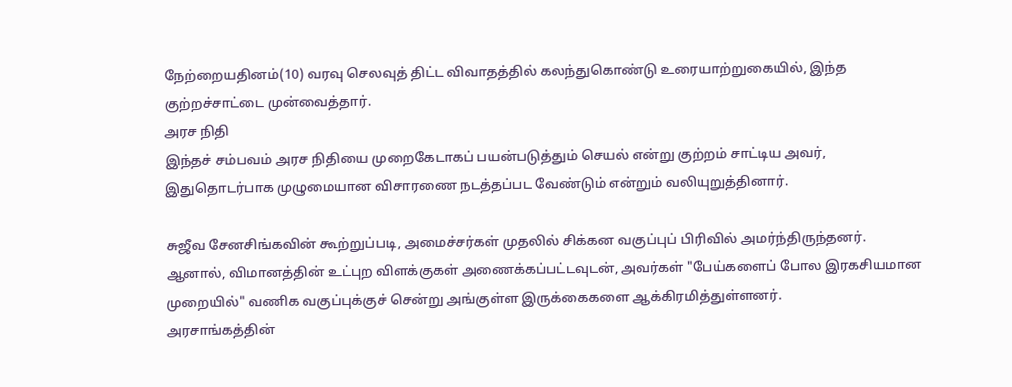நேற்றையதினம்(10) வரவு செலவுத் திட்ட விவாதத்தில் கலந்துகொண்டு உரையாற்றுகையில், இந்த குற்றச்சாட்டை முன்வைத்தார்.
அரச நிதி
இந்தச் சம்பவம் அரச நிதியை முறைகேடாகப் பயன்படுத்தும் செயல் என்று குற்றம் சாட்டிய அவர், இதுதொடர்பாக முழுமையான விசாரணை நடத்தப்பட வேண்டும் என்றும் வலியுறுத்தினார்.

சுஜீவ சேனசிங்கவின் கூற்றுப்படி, அமைச்சர்கள் முதலில் சிக்கன வகுப்புப் பிரிவில் அமர்ந்திருந்தனர்.
ஆனால், விமானத்தின் உட்புற விளக்குகள் அணைக்கப்பட்டவுடன், அவர்கள் "பேய்களைப் போல இரகசியமான முறையில்" வணிக வகுப்புக்குச் சென்று அங்குள்ள இருக்கைகளை ஆக்கிரமித்துள்ளனர்.
அரசாங்கத்தின்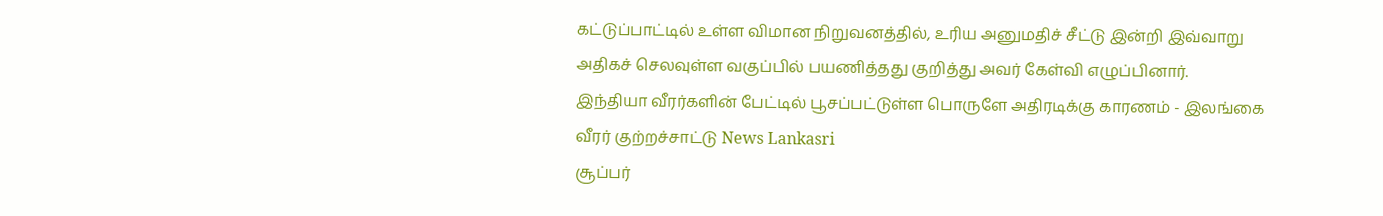கட்டுப்பாட்டில் உள்ள விமான நிறுவனத்தில், உரிய அனுமதிச் சீட்டு இன்றி இவ்வாறு அதிகச் செலவுள்ள வகுப்பில் பயணித்தது குறித்து அவர் கேள்வி எழுப்பினார்.
இந்தியா வீரர்களின் பேட்டில் பூசப்பட்டுள்ள பொருளே அதிரடிக்கு காரணம் - இலங்கை வீரர் குற்றச்சாட்டு News Lankasri
சூப்பர்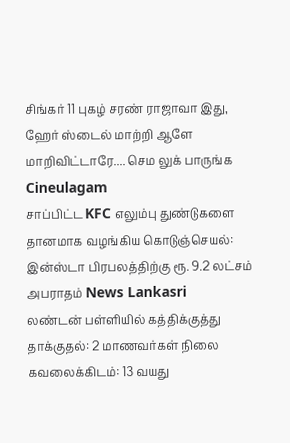சிங்கர் 11 புகழ் சரண் ராஜாவா இது, ஹேர் ஸ்டைல் மாற்றி ஆளே மாறிவிட்டாரே.... செம லுக் பாருங்க Cineulagam
சாப்பிட்ட KFC எலும்பு துண்டுகளை தானமாக வழங்கிய கொடுஞ்செயல்: இன்ஸ்டா பிரபலத்திற்கு ரூ. 9.2 லட்சம் அபராதம் News Lankasri
லண்டன் பள்ளியில் கத்திக்குத்து தாக்குதல்: 2 மாணவர்கள் நிலை கவலைக்கிடம்: 13 வயது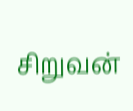சிறுவன்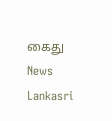கைது News Lankasri